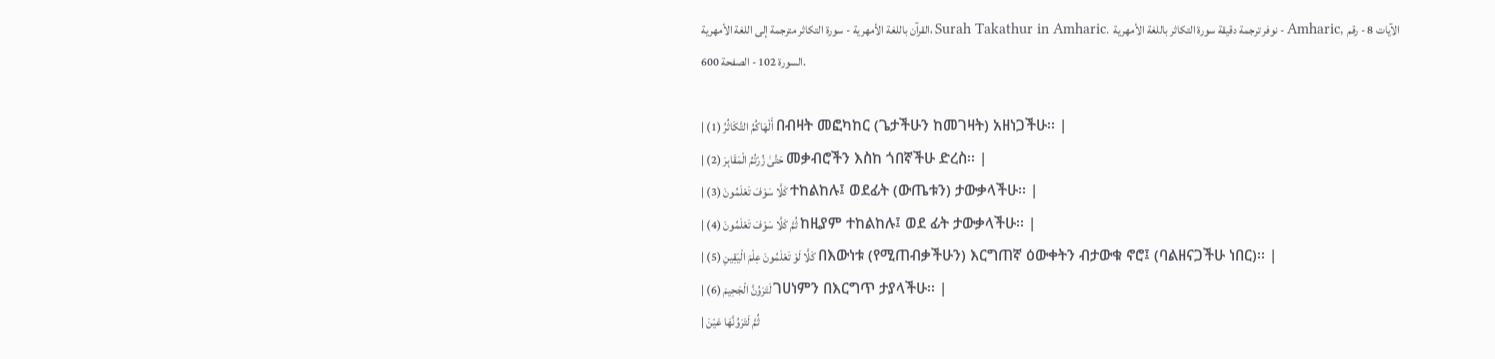القرآن باللغة الأمهرية - سورة التكاثر مترجمة إلى اللغة الأمهرية، Surah Takathur in Amharic. نوفر ترجمة دقيقة سورة التكاثر باللغة الأمهرية - Amharic, الآيات 8 - رقم السورة 102 - الصفحة 600.

| أَلْهَاكُمُ التَّكَاثُرُ (1) በብዛት መፎካከር (ጌታችሁን ከመገዛት) አዘነጋችሁ፡፡ |
| حَتَّىٰ زُرْتُمُ الْمَقَابِرَ (2) መቃብሮችን እስከ ጎበኛችሁ ድረስ፡፡ |
| كَلَّا سَوْفَ تَعْلَمُونَ (3) ተከልከሉ፤ ወደፊት (ውጤቱን) ታውቃላችሁ፡፡ |
| ثُمَّ كَلَّا سَوْفَ تَعْلَمُونَ (4) ከዚያም ተከልከሉ፤ ወደ ፊት ታውቃላችሁ፡፡ |
| كَلَّا لَوْ تَعْلَمُونَ عِلْمَ الْيَقِينِ (5) በእውነቱ (የሚጠብቃችሁን) እርግጠኛ ዕውቀትን ብታውቁ ኖሮ፤ (ባልዘናጋችሁ ነበር)፡፡ |
| لَتَرَوُنَّ الْجَحِيمَ (6) ገሀነምን በእርግጥ ታያላችሁ፡፡ |
| ثُمَّ لَتَرَوُنَّهَا عَيْنَ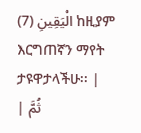الْيَقِينِ (7) ከዚያም እርግጠኛን ማየት ታዩዋታላችሁ፡፡ |
| ثُمَّ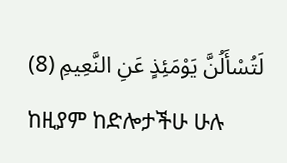لَتُسْأَلُنَّ يَوْمَئِذٍ عَنِ النَّعِيمِ (8) ከዚያም ከድሎታችሁ ሁሉ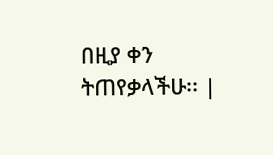በዚያ ቀን ትጠየቃላችሁ፡፡ |